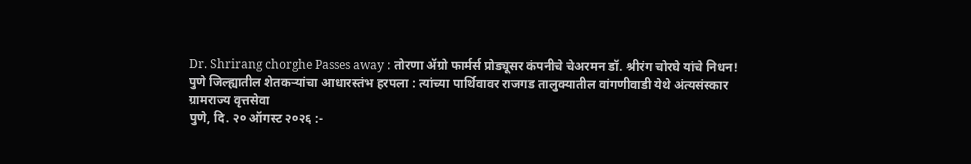Dr. Shrirang chorghe Passes away : तोरणा ॲग्रो फार्मर्स प्रोड्यूसर कंपनीचे चेअरमन डॉ. श्रीरंग चोरघे यांचे निधन!
पुणे जिल्ह्यातील शेतकऱ्यांचा आधारस्तंभ हरपला : त्यांच्या पार्थिवावर राजगड तालुक्यातील वांगणीवाडी येथे अंत्यसंस्कार
ग्रामराज्य वृत्तसेवा
पुणे, दि. २० ऑगस्ट २०२६ :-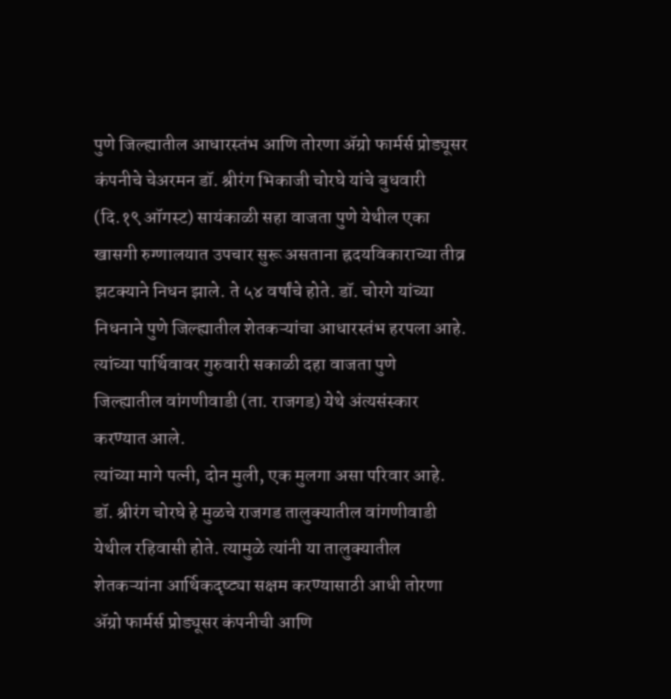पुणे जिल्ह्यातील आधारस्तंभ आणि तोरणा ॲग्रो फार्मर्स प्रोड्यूसर कंपनीचे चेअरमन डॉ. श्रीरंग भिकाजी चोरघे यांचे बुधवारी (दि.१९ ऑगस्ट) सायंकाळी सहा वाजता पुणे येथील एका खासगी रुग्णालयात उपचार सुरू असताना ह्रदयविकाराच्या तीव्र झटक्याने निधन झाले. ते ५४ वर्षांचे होते. डॉ. चोरगे यांच्या निधनाने पुणे जिल्ह्यातील शेतकऱ्यांचा आधारस्तंभ हरपला आहे. त्यांच्या पार्थिवावर गुरुवारी सकाळी दहा वाजता पुणे जिल्ह्यातील वांगणीवाडी (ता. राजगड) येथे अंत्यसंस्कार करण्यात आले.
त्यांच्या मागे पत्नी, दोन मुली, एक मुलगा असा परिवार आहे. डॉ. श्रीरंग चोरघे हे मुळचे राजगड तालुक्यातील वांगणीवाडी येथील रहिवासी होते. त्यामुळे त्यांनी या तालुक्यातील शेतकऱ्यांना आर्थिकदृष्ट्या सक्षम करण्यासाठी आधी तोरणा ॲग्रो फार्मर्स प्रोड्यूसर कंपनीची आणि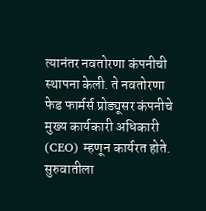त्यानंतर नवतोरणा कंपनीची स्थापना केली. ते नवतोरणा फेड फार्मर्स प्रोड्यूसर कंपनीचे मुख्य कार्यकारी अधिकारी (CEO) म्हणून कार्यरत होते. सुरुवातीला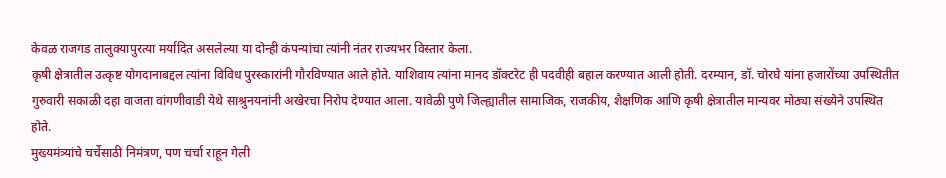केवळ राजगड तालुक्यापुरत्या मर्यादित असलेल्या या दोन्ही कंपन्यांचा त्यांनी नंतर राज्यभर विस्तार केला.
कृषी क्षेत्रातील उत्कृष्ट योगदानाबद्दल त्यांना विविध पुरस्कारांनी गौरविण्यात आले होते. याशिवाय त्यांना मानद डॉक्टरेट ही पदवीही बहाल करण्यात आली होती. दरम्यान, डॉ. चोरघे यांना हजारोंच्या उपस्थितीत गुरुवारी सकाळी दहा वाजता वांगणीवाडी येथे साश्रुनयनांनी अखेरचा निरोप देण्यात आला. यावेळी पुणे जिल्ह्यातील सामाजिक, राजकीय, शैक्षणिक आणि कृषी क्षेत्रातील मान्यवर मोठ्या संख्येने उपस्थित होते.
मुख्यमंत्र्यांचे चर्चेसाठी निमंत्रण, पण चर्चा राहून गेली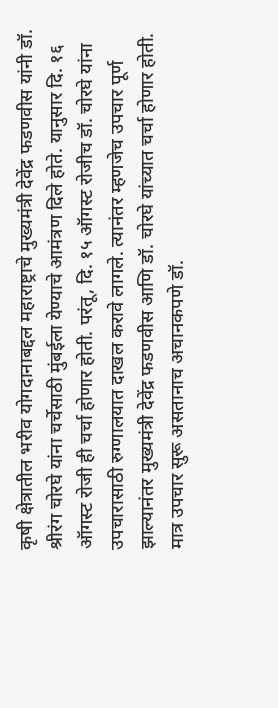कृषी क्षेत्रातील भरीव योगदानाबद्दल महाराष्ट्राचे मुख्यमंत्री देवेंद्र फडणवीस यांनी डॉ. श्रीरंग चोरघे यांना चर्चेसाठी मुंबईला येण्याचे आमंत्रण दिले होते. यानुसार दि. १६ ऑगस्ट रोजी ही चर्चा होणार होती. परंतू, दि. १५ ऑगस्ट रोजीच डॉ. चोरघे यांना उपचारासाठी रुग्णालयात दाखल करावे लागले. त्यानंतर म्हणजेच उपचार पूर्ण झाल्यानंतर मुख्यमंत्री देवेंद्र फडणवीस आणि डॉ. चोरघे यांच्यात चर्चा होणार होती. मात्र उपचार सुरू असतानाच अचानकपणे डॉ.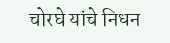चोरघे यांचे निधन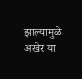झाल्यामुळे अखेर या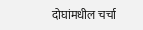दोघांमधील चर्चा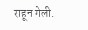राहून गेली.